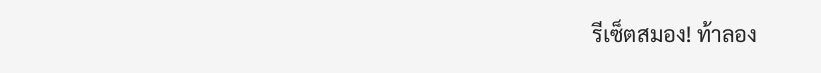รีเซ็ตสมอง! ท้าลอง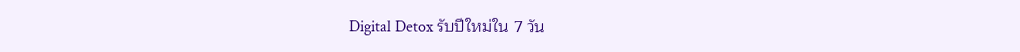Digital Detox รับปีใหม่ใน 7 วัน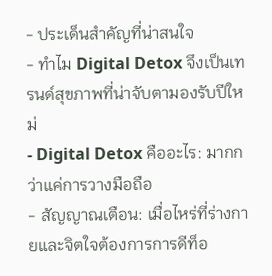- ประเด็นสำคัญที่น่าสนใจ
- ทำไม Digital Detox จึงเป็นเทรนด์สุขภาพที่น่าจับตามองรับปีใหม่
- Digital Detox คืออะไร: มากกว่าแค่การวางมือถือ
- สัญญาณเตือน: เมื่อไหร่ที่ร่างกายและจิตใจต้องการการดีท็อ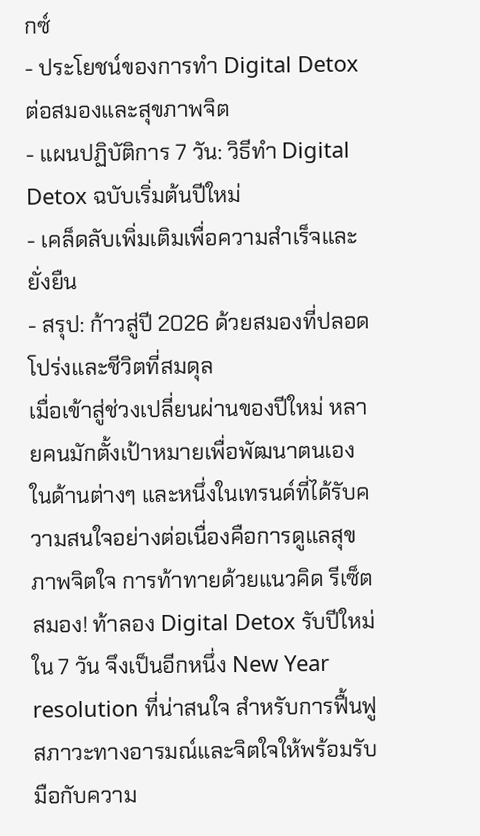กซ์
- ประโยชน์ของการทำ Digital Detox ต่อสมองและสุขภาพจิต
- แผนปฏิบัติการ 7 วัน: วิธีทำ Digital Detox ฉบับเริ่มต้นปีใหม่
- เคล็ดลับเพิ่มเติมเพื่อความสำเร็จและยั่งยืน
- สรุป: ก้าวสู่ปี 2026 ด้วยสมองที่ปลอดโปร่งและชีวิตที่สมดุล
เมื่อเข้าสู่ช่วงเปลี่ยนผ่านของปีใหม่ หลายคนมักตั้งเป้าหมายเพื่อพัฒนาตนเองในด้านต่างๆ และหนึ่งในเทรนด์ที่ได้รับความสนใจอย่างต่อเนื่องคือการดูแลสุขภาพจิตใจ การท้าทายด้วยแนวคิด รีเซ็ตสมอง! ท้าลอง Digital Detox รับปีใหม่ใน 7 วัน จึงเป็นอีกหนึ่ง New Year resolution ที่น่าสนใจ สำหรับการฟื้นฟูสภาวะทางอารมณ์และจิตใจให้พร้อมรับมือกับความ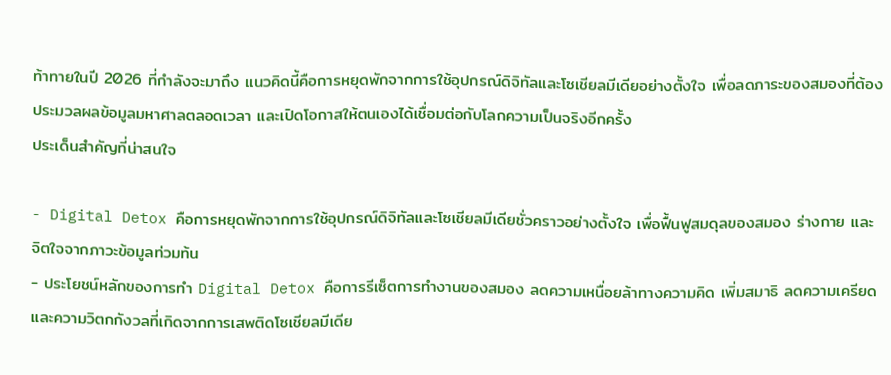ท้าทายในปี 2026 ที่กำลังจะมาถึง แนวคิดนี้คือการหยุดพักจากการใช้อุปกรณ์ดิจิทัลและโซเชียลมีเดียอย่างตั้งใจ เพื่อลดภาระของสมองที่ต้องประมวลผลข้อมูลมหาศาลตลอดเวลา และเปิดโอกาสให้ตนเองได้เชื่อมต่อกับโลกความเป็นจริงอีกครั้ง
ประเด็นสำคัญที่น่าสนใจ

- Digital Detox คือการหยุดพักจากการใช้อุปกรณ์ดิจิทัลและโซเชียลมีเดียชั่วคราวอย่างตั้งใจ เพื่อฟื้นฟูสมดุลของสมอง ร่างกาย และจิตใจจากภาวะข้อมูลท่วมท้น
- ประโยชน์หลักของการทำ Digital Detox คือการรีเซ็ตการทำงานของสมอง ลดความเหนื่อยล้าทางความคิด เพิ่มสมาธิ ลดความเครียดและความวิตกกังวลที่เกิดจากการเสพติดโซเชียลมีเดีย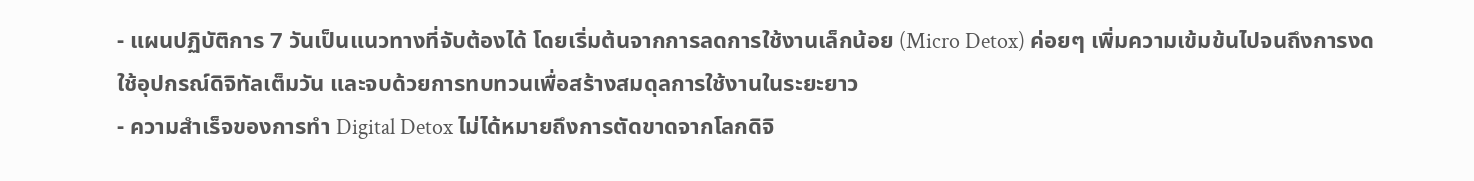- แผนปฏิบัติการ 7 วันเป็นแนวทางที่จับต้องได้ โดยเริ่มต้นจากการลดการใช้งานเล็กน้อย (Micro Detox) ค่อยๆ เพิ่มความเข้มข้นไปจนถึงการงดใช้อุปกรณ์ดิจิทัลเต็มวัน และจบด้วยการทบทวนเพื่อสร้างสมดุลการใช้งานในระยะยาว
- ความสำเร็จของการทำ Digital Detox ไม่ได้หมายถึงการตัดขาดจากโลกดิจิ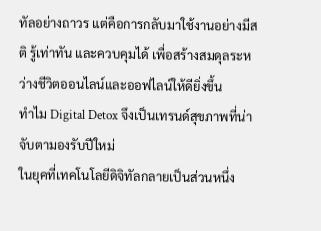ทัลอย่างถาวร แต่คือการกลับมาใช้งานอย่างมีสติ รู้เท่าทัน และควบคุมได้ เพื่อสร้างสมดุลระหว่างชีวิตออนไลน์และออฟไลน์ให้ดียิ่งขึ้น
ทำไม Digital Detox จึงเป็นเทรนด์สุขภาพที่น่าจับตามองรับปีใหม่
ในยุคที่เทคโนโลยีดิจิทัลกลายเป็นส่วนหนึ่ง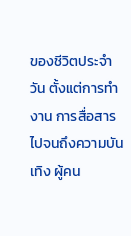ของชีวิตประจำวัน ตั้งแต่การทำงาน การสื่อสาร ไปจนถึงความบันเทิง ผู้คน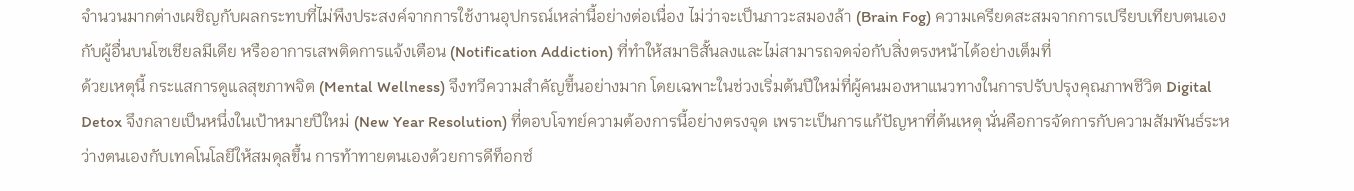จำนวนมากต่างเผชิญกับผลกระทบที่ไม่พึงประสงค์จากการใช้งานอุปกรณ์เหล่านี้อย่างต่อเนื่อง ไม่ว่าจะเป็นภาวะสมองล้า (Brain Fog) ความเครียดสะสมจากการเปรียบเทียบตนเองกับผู้อื่นบนโซเชียลมีเดีย หรืออาการเสพติดการแจ้งเตือน (Notification Addiction) ที่ทำให้สมาธิสั้นลงและไม่สามารถจดจ่อกับสิ่งตรงหน้าได้อย่างเต็มที่
ด้วยเหตุนี้ กระแสการดูแลสุขภาพจิต (Mental Wellness) จึงทวีความสำคัญขึ้นอย่างมาก โดยเฉพาะในช่วงเริ่มต้นปีใหม่ที่ผู้คนมองหาแนวทางในการปรับปรุงคุณภาพชีวิต Digital Detox จึงกลายเป็นหนึ่งในเป้าหมายปีใหม่ (New Year Resolution) ที่ตอบโจทย์ความต้องการนี้อย่างตรงจุด เพราะเป็นการแก้ปัญหาที่ต้นเหตุ นั่นคือการจัดการกับความสัมพันธ์ระหว่างตนเองกับเทคโนโลยีให้สมดุลขึ้น การท้าทายตนเองด้วยการดีท็อกซ์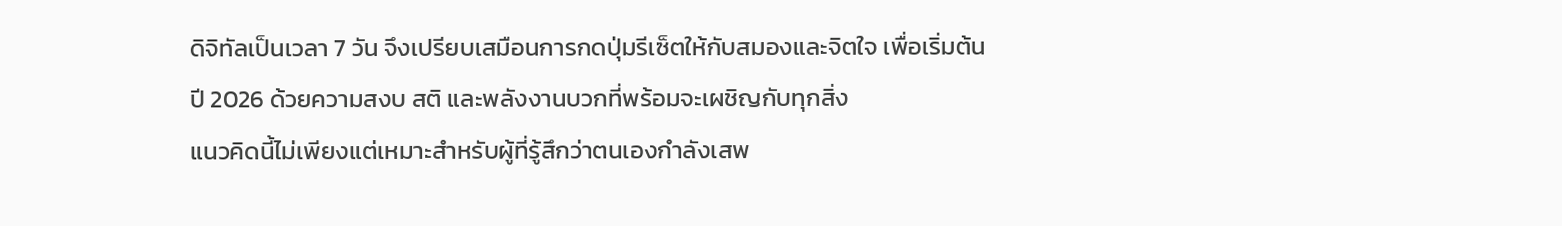ดิจิทัลเป็นเวลา 7 วัน จึงเปรียบเสมือนการกดปุ่มรีเซ็ตให้กับสมองและจิตใจ เพื่อเริ่มต้นปี 2026 ด้วยความสงบ สติ และพลังงานบวกที่พร้อมจะเผชิญกับทุกสิ่ง
แนวคิดนี้ไม่เพียงแต่เหมาะสำหรับผู้ที่รู้สึกว่าตนเองกำลังเสพ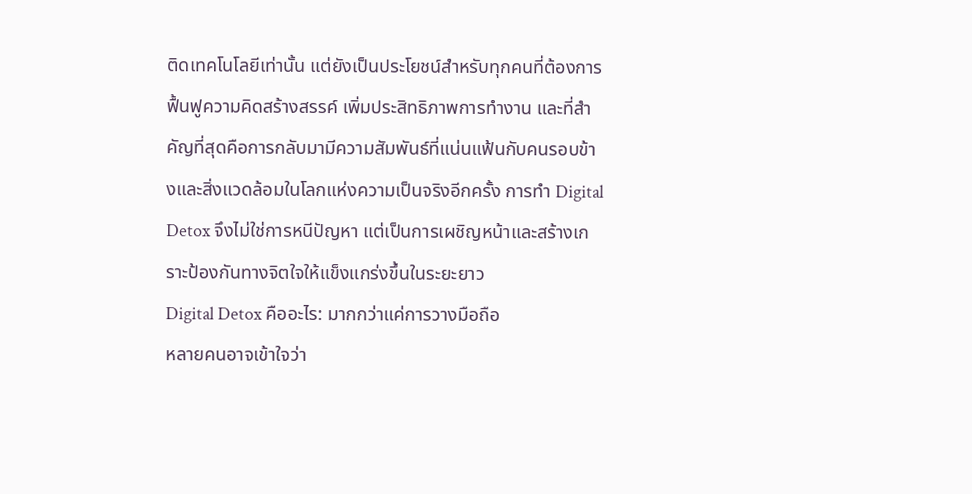ติดเทคโนโลยีเท่านั้น แต่ยังเป็นประโยชน์สำหรับทุกคนที่ต้องการฟื้นฟูความคิดสร้างสรรค์ เพิ่มประสิทธิภาพการทำงาน และที่สำคัญที่สุดคือการกลับมามีความสัมพันธ์ที่แน่นแฟ้นกับคนรอบข้างและสิ่งแวดล้อมในโลกแห่งความเป็นจริงอีกครั้ง การทำ Digital Detox จึงไม่ใช่การหนีปัญหา แต่เป็นการเผชิญหน้าและสร้างเกราะป้องกันทางจิตใจให้แข็งแกร่งขึ้นในระยะยาว
Digital Detox คืออะไร: มากกว่าแค่การวางมือถือ
หลายคนอาจเข้าใจว่า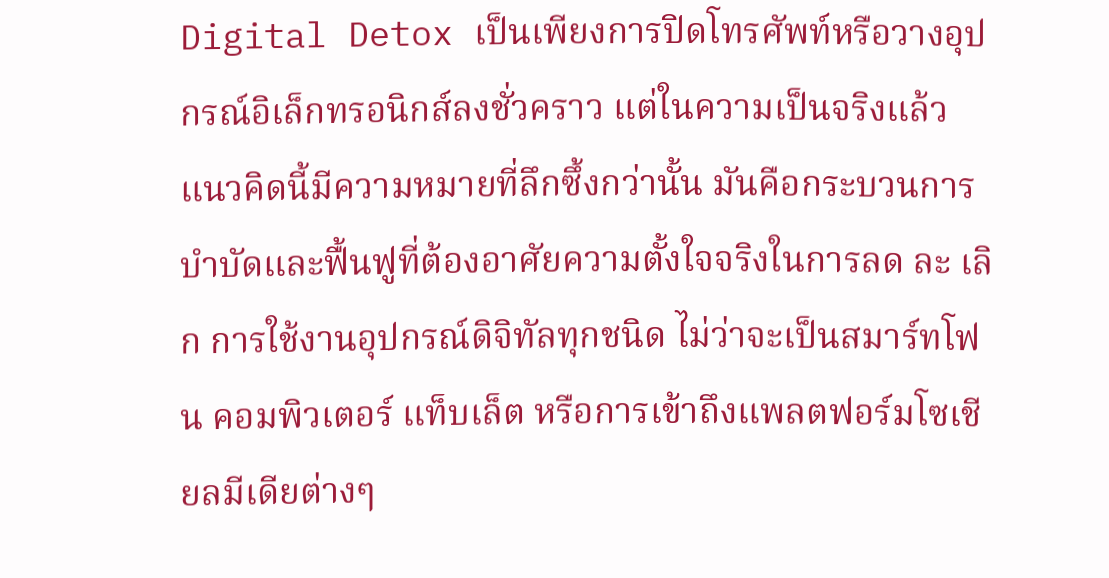Digital Detox เป็นเพียงการปิดโทรศัพท์หรือวางอุปกรณ์อิเล็กทรอนิกส์ลงชั่วคราว แต่ในความเป็นจริงแล้ว แนวคิดนี้มีความหมายที่ลึกซึ้งกว่านั้น มันคือกระบวนการบำบัดและฟื้นฟูที่ต้องอาศัยความตั้งใจจริงในการลด ละ เลิก การใช้งานอุปกรณ์ดิจิทัลทุกชนิด ไม่ว่าจะเป็นสมาร์ทโฟน คอมพิวเตอร์ แท็บเล็ต หรือการเข้าถึงแพลตฟอร์มโซเชียลมีเดียต่างๆ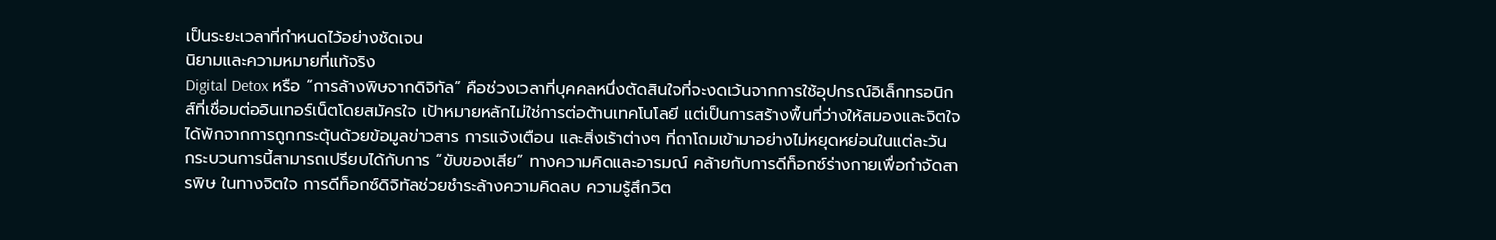เป็นระยะเวลาที่กำหนดไว้อย่างชัดเจน
นิยามและความหมายที่แท้จริง
Digital Detox หรือ “การล้างพิษจากดิจิทัล” คือช่วงเวลาที่บุคคลหนึ่งตัดสินใจที่จะงดเว้นจากการใช้อุปกรณ์อิเล็กทรอนิกส์ที่เชื่อมต่ออินเทอร์เน็ตโดยสมัครใจ เป้าหมายหลักไม่ใช่การต่อต้านเทคโนโลยี แต่เป็นการสร้างพื้นที่ว่างให้สมองและจิตใจได้พักจากการถูกกระตุ้นด้วยข้อมูลข่าวสาร การแจ้งเตือน และสิ่งเร้าต่างๆ ที่ถาโถมเข้ามาอย่างไม่หยุดหย่อนในแต่ละวัน
กระบวนการนี้สามารถเปรียบได้กับการ “ขับของเสีย” ทางความคิดและอารมณ์ คล้ายกับการดีท็อกซ์ร่างกายเพื่อกำจัดสารพิษ ในทางจิตใจ การดีท็อกซ์ดิจิทัลช่วยชำระล้างความคิดลบ ความรู้สึกวิต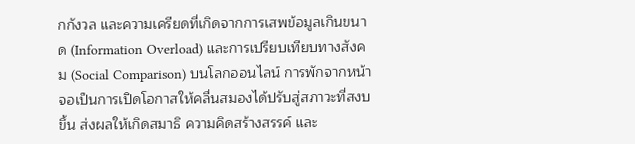กกังวล และความเครียดที่เกิดจากการเสพข้อมูลเกินขนาด (Information Overload) และการเปรียบเทียบทางสังคม (Social Comparison) บนโลกออนไลน์ การพักจากหน้าจอเป็นการเปิดโอกาสให้คลื่นสมองได้ปรับสู่สภาวะที่สงบขึ้น ส่งผลให้เกิดสมาธิ ความคิดสร้างสรรค์ และ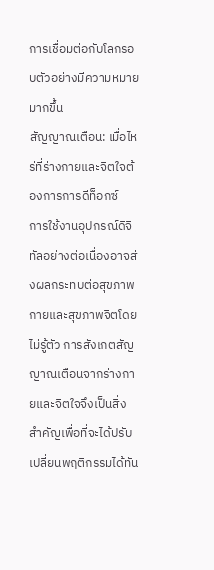การเชื่อมต่อกับโลกรอบตัวอย่างมีความหมายมากขึ้น
สัญญาณเตือน: เมื่อไหร่ที่ร่างกายและจิตใจต้องการการดีท็อกซ์
การใช้งานอุปกรณ์ดิจิทัลอย่างต่อเนื่องอาจส่งผลกระทบต่อสุขภาพกายและสุขภาพจิตโดยไม่รู้ตัว การสังเกตสัญญาณเตือนจากร่างกายและจิตใจจึงเป็นสิ่งสำคัญเพื่อที่จะได้ปรับเปลี่ยนพฤติกรรมได้ทัน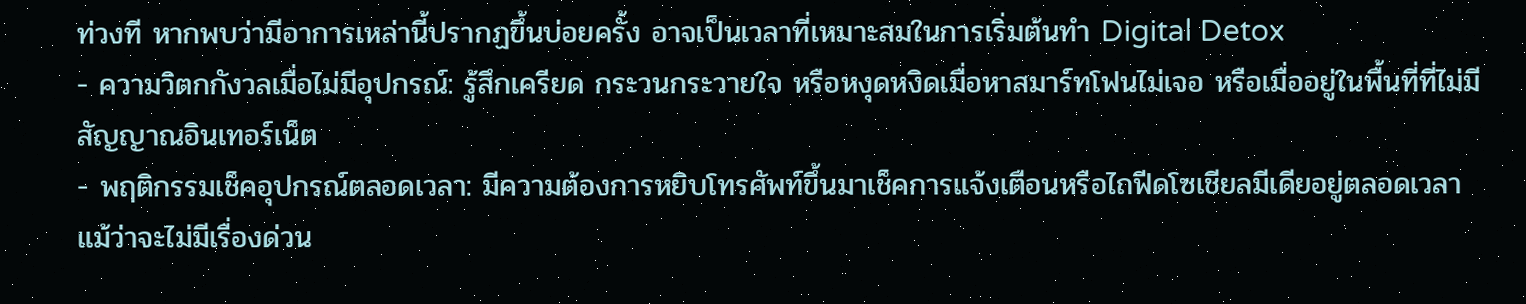ท่วงที หากพบว่ามีอาการเหล่านี้ปรากฏขึ้นบ่อยครั้ง อาจเป็นเวลาที่เหมาะสมในการเริ่มต้นทำ Digital Detox
- ความวิตกกังวลเมื่อไม่มีอุปกรณ์: รู้สึกเครียด กระวนกระวายใจ หรือหงุดหงิดเมื่อหาสมาร์ทโฟนไม่เจอ หรือเมื่ออยู่ในพื้นที่ที่ไม่มีสัญญาณอินเทอร์เน็ต
- พฤติกรรมเช็คอุปกรณ์ตลอดเวลา: มีความต้องการหยิบโทรศัพท์ขึ้นมาเช็คการแจ้งเตือนหรือไถฟีดโซเชียลมีเดียอยู่ตลอดเวลา แม้ว่าจะไม่มีเรื่องด่วน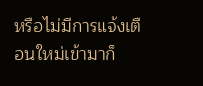หรือไม่มีการแจ้งเตือนใหม่เข้ามาก็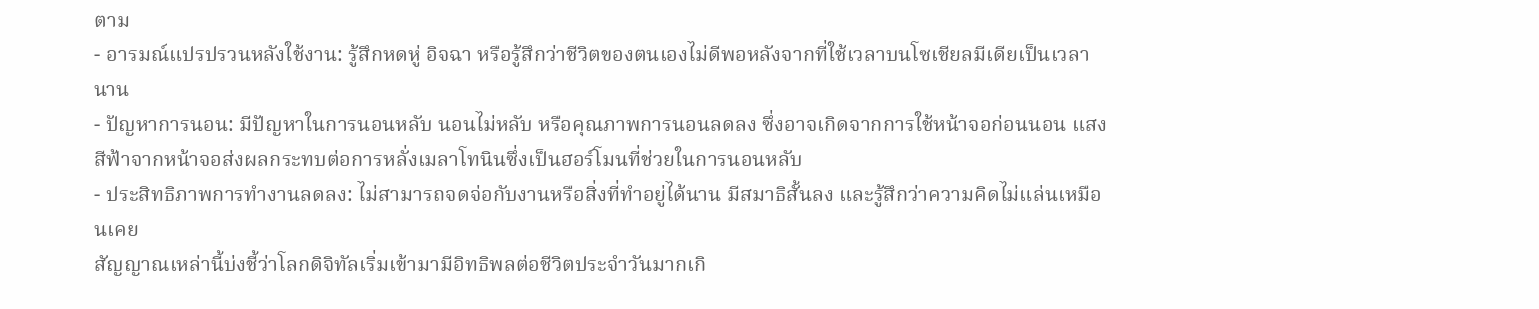ตาม
- อารมณ์แปรปรวนหลังใช้งาน: รู้สึกหดหู่ อิจฉา หรือรู้สึกว่าชีวิตของตนเองไม่ดีพอหลังจากที่ใช้เวลาบนโซเชียลมีเดียเป็นเวลานาน
- ปัญหาการนอน: มีปัญหาในการนอนหลับ นอนไม่หลับ หรือคุณภาพการนอนลดลง ซึ่งอาจเกิดจากการใช้หน้าจอก่อนนอน แสงสีฟ้าจากหน้าจอส่งผลกระทบต่อการหลั่งเมลาโทนินซึ่งเป็นฮอร์โมนที่ช่วยในการนอนหลับ
- ประสิทธิภาพการทำงานลดลง: ไม่สามารถจดจ่อกับงานหรือสิ่งที่ทำอยู่ได้นาน มีสมาธิสั้นลง และรู้สึกว่าความคิดไม่แล่นเหมือนเคย
สัญญาณเหล่านี้บ่งชี้ว่าโลกดิจิทัลเริ่มเข้ามามีอิทธิพลต่อชีวิตประจำวันมากเกิ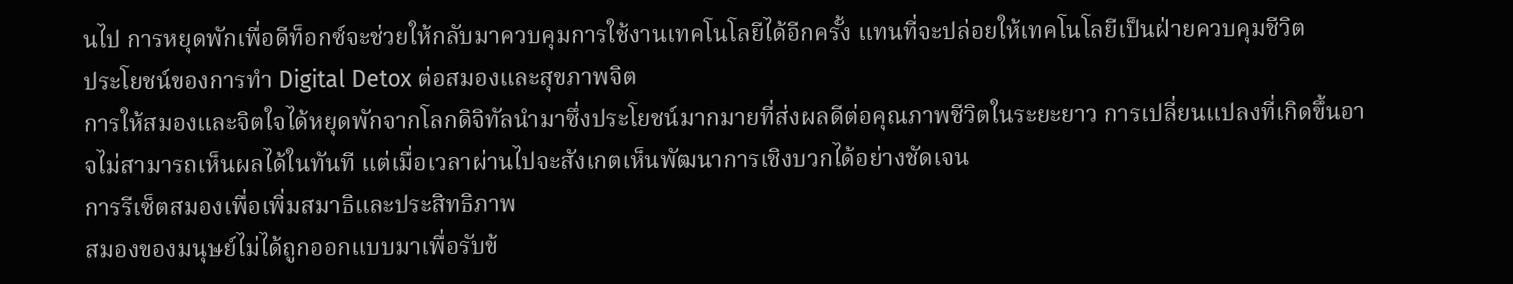นไป การหยุดพักเพื่อดีท็อกซ์จะช่วยให้กลับมาควบคุมการใช้งานเทคโนโลยีได้อีกครั้ง แทนที่จะปล่อยให้เทคโนโลยีเป็นฝ่ายควบคุมชีวิต
ประโยชน์ของการทำ Digital Detox ต่อสมองและสุขภาพจิต
การให้สมองและจิตใจได้หยุดพักจากโลกดิจิทัลนำมาซึ่งประโยชน์มากมายที่ส่งผลดีต่อคุณภาพชีวิตในระยะยาว การเปลี่ยนแปลงที่เกิดขึ้นอาจไม่สามารถเห็นผลได้ในทันที แต่เมื่อเวลาผ่านไปจะสังเกตเห็นพัฒนาการเชิงบวกได้อย่างชัดเจน
การรีเซ็ตสมองเพื่อเพิ่มสมาธิและประสิทธิภาพ
สมองของมนุษย์ไม่ได้ถูกออกแบบมาเพื่อรับข้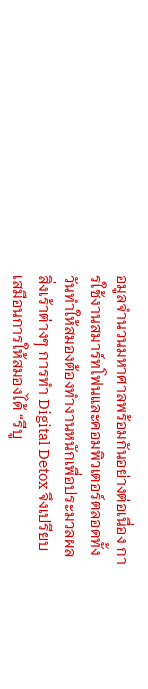อมูลจำนวนมหาศาลพร้อมกันอย่างต่อเนื่อง การใช้งานสมาร์ทโฟนและคอมพิวเตอร์ตลอดทั้งวันทำให้สมองต้องทำงานหนักเพื่อประมวลผลสิ่งเร้าต่างๆ การทำ Digital Detox จึงเปรียบเสมือนการให้สมองได้ “รีบู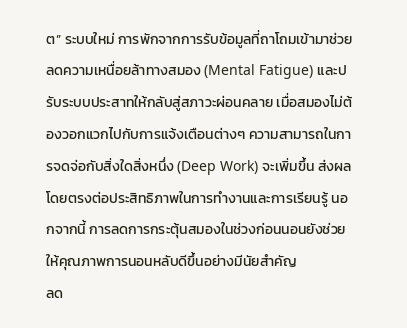ต” ระบบใหม่ การพักจากการรับข้อมูลที่ถาโถมเข้ามาช่วยลดความเหนื่อยล้าทางสมอง (Mental Fatigue) และปรับระบบประสาทให้กลับสู่สภาวะผ่อนคลาย เมื่อสมองไม่ต้องวอกแวกไปกับการแจ้งเตือนต่างๆ ความสามารถในการจดจ่อกับสิ่งใดสิ่งหนึ่ง (Deep Work) จะเพิ่มขึ้น ส่งผลโดยตรงต่อประสิทธิภาพในการทำงานและการเรียนรู้ นอกจากนี้ การลดการกระตุ้นสมองในช่วงก่อนนอนยังช่วยให้คุณภาพการนอนหลับดีขึ้นอย่างมีนัยสำคัญ
ลด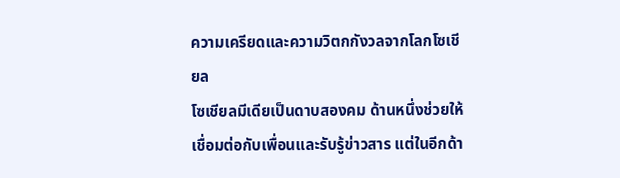ความเครียดและความวิตกกังวลจากโลกโซเชียล
โซเชียลมีเดียเป็นดาบสองคม ด้านหนึ่งช่วยให้เชื่อมต่อกับเพื่อนและรับรู้ข่าวสาร แต่ในอีกด้า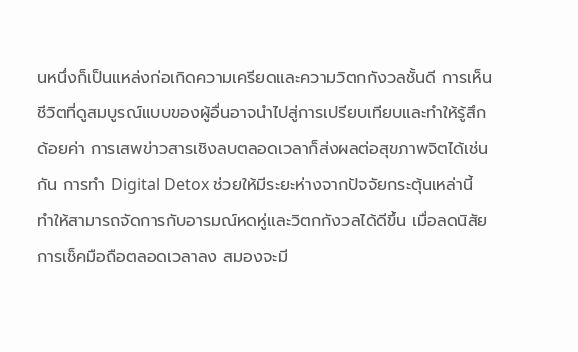นหนึ่งก็เป็นแหล่งก่อเกิดความเครียดและความวิตกกังวลชั้นดี การเห็นชีวิตที่ดูสมบูรณ์แบบของผู้อื่นอาจนำไปสู่การเปรียบเทียบและทำให้รู้สึกด้อยค่า การเสพข่าวสารเชิงลบตลอดเวลาก็ส่งผลต่อสุขภาพจิตได้เช่นกัน การทำ Digital Detox ช่วยให้มีระยะห่างจากปัจจัยกระตุ้นเหล่านี้ ทำให้สามารถจัดการกับอารมณ์หดหู่และวิตกกังวลได้ดีขึ้น เมื่อลดนิสัยการเช็คมือถือตลอดเวลาลง สมองจะมี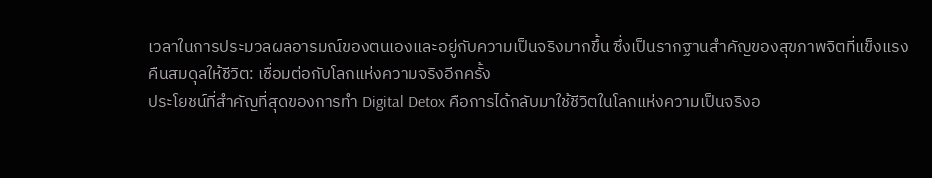เวลาในการประมวลผลอารมณ์ของตนเองและอยู่กับความเป็นจริงมากขึ้น ซึ่งเป็นรากฐานสำคัญของสุขภาพจิตที่แข็งแรง
คืนสมดุลให้ชีวิต: เชื่อมต่อกับโลกแห่งความจริงอีกครั้ง
ประโยชน์ที่สำคัญที่สุดของการทำ Digital Detox คือการได้กลับมาใช้ชีวิตในโลกแห่งความเป็นจริงอ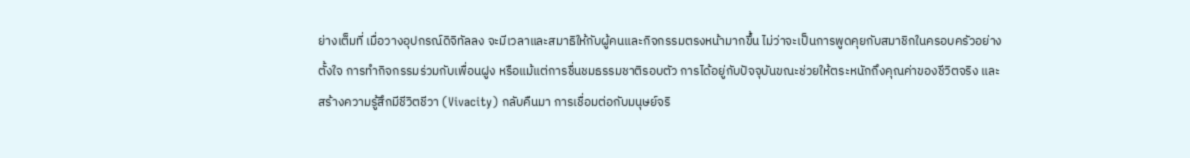ย่างเต็มที่ เมื่อวางอุปกรณ์ดิจิทัลลง จะมีเวลาและสมาธิให้กับผู้คนและกิจกรรมตรงหน้ามากขึ้น ไม่ว่าจะเป็นการพูดคุยกับสมาชิกในครอบครัวอย่างตั้งใจ การทำกิจกรรมร่วมกับเพื่อนฝูง หรือแม้แต่การชื่นชมธรรมชาติรอบตัว การได้อยู่กับปัจจุบันขณะช่วยให้ตระหนักถึงคุณค่าของชีวิตจริง และสร้างความรู้สึกมีชีวิตชีวา (Vivacity) กลับคืนมา การเชื่อมต่อกับมนุษย์จริ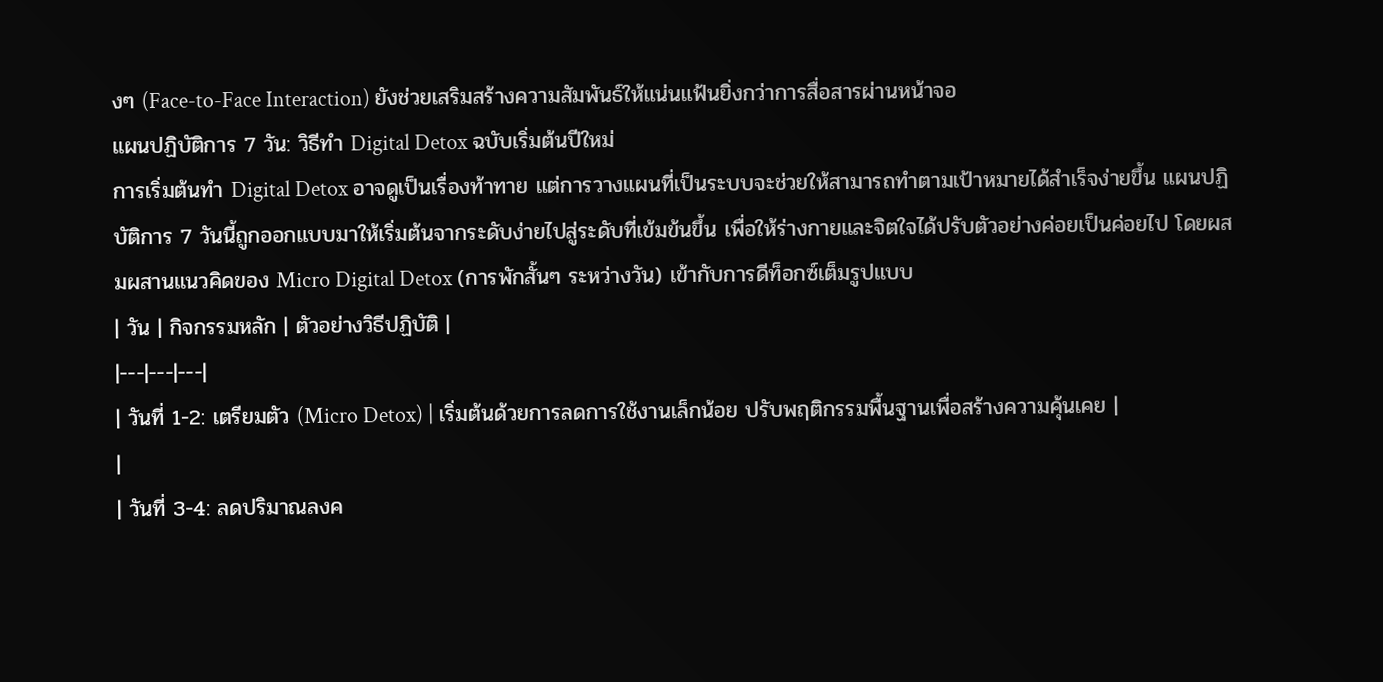งๆ (Face-to-Face Interaction) ยังช่วยเสริมสร้างความสัมพันธ์ให้แน่นแฟ้นยิ่งกว่าการสื่อสารผ่านหน้าจอ
แผนปฏิบัติการ 7 วัน: วิธีทำ Digital Detox ฉบับเริ่มต้นปีใหม่
การเริ่มต้นทำ Digital Detox อาจดูเป็นเรื่องท้าทาย แต่การวางแผนที่เป็นระบบจะช่วยให้สามารถทำตามเป้าหมายได้สำเร็จง่ายขึ้น แผนปฏิบัติการ 7 วันนี้ถูกออกแบบมาให้เริ่มต้นจากระดับง่ายไปสู่ระดับที่เข้มข้นขึ้น เพื่อให้ร่างกายและจิตใจได้ปรับตัวอย่างค่อยเป็นค่อยไป โดยผสมผสานแนวคิดของ Micro Digital Detox (การพักสั้นๆ ระหว่างวัน) เข้ากับการดีท็อกซ์เต็มรูปแบบ
| วัน | กิจกรรมหลัก | ตัวอย่างวิธีปฏิบัติ |
|---|---|---|
| วันที่ 1-2: เตรียมตัว (Micro Detox) | เริ่มต้นด้วยการลดการใช้งานเล็กน้อย ปรับพฤติกรรมพื้นฐานเพื่อสร้างความคุ้นเคย |
|
| วันที่ 3-4: ลดปริมาณลงค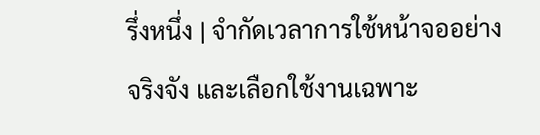รึ่งหนึ่ง | จำกัดเวลาการใช้หน้าจออย่างจริงจัง และเลือกใช้งานเฉพาะ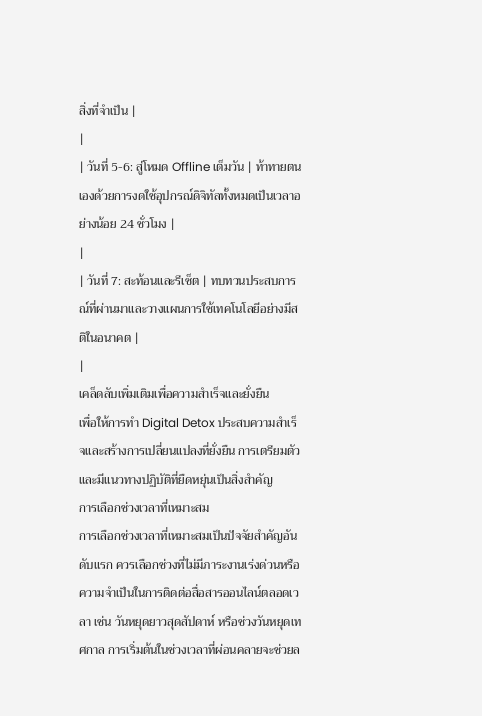สิ่งที่จำเป็น |
|
| วันที่ 5-6: สู่โหมด Offline เต็มวัน | ท้าทายตนเองด้วยการงดใช้อุปกรณ์ดิจิทัลทั้งหมดเป็นเวลาอย่างน้อย 24 ชั่วโมง |
|
| วันที่ 7: สะท้อนและรีเซ็ต | ทบทวนประสบการณ์ที่ผ่านมาและวางแผนการใช้เทคโนโลยีอย่างมีสติในอนาคต |
|
เคล็ดลับเพิ่มเติมเพื่อความสำเร็จและยั่งยืน
เพื่อให้การทำ Digital Detox ประสบความสำเร็จและสร้างการเปลี่ยนแปลงที่ยั่งยืน การเตรียมตัวและมีแนวทางปฏิบัติที่ยืดหยุ่นเป็นสิ่งสำคัญ
การเลือกช่วงเวลาที่เหมาะสม
การเลือกช่วงเวลาที่เหมาะสมเป็นปัจจัยสำคัญอันดับแรก ควรเลือกช่วงที่ไม่มีภาระงานเร่งด่วนหรือความจำเป็นในการติดต่อสื่อสารออนไลน์ตลอดเวลา เช่น วันหยุดยาวสุดสัปดาห์ หรือช่วงวันหยุดเทศกาล การเริ่มต้นในช่วงเวลาที่ผ่อนคลายจะช่วยล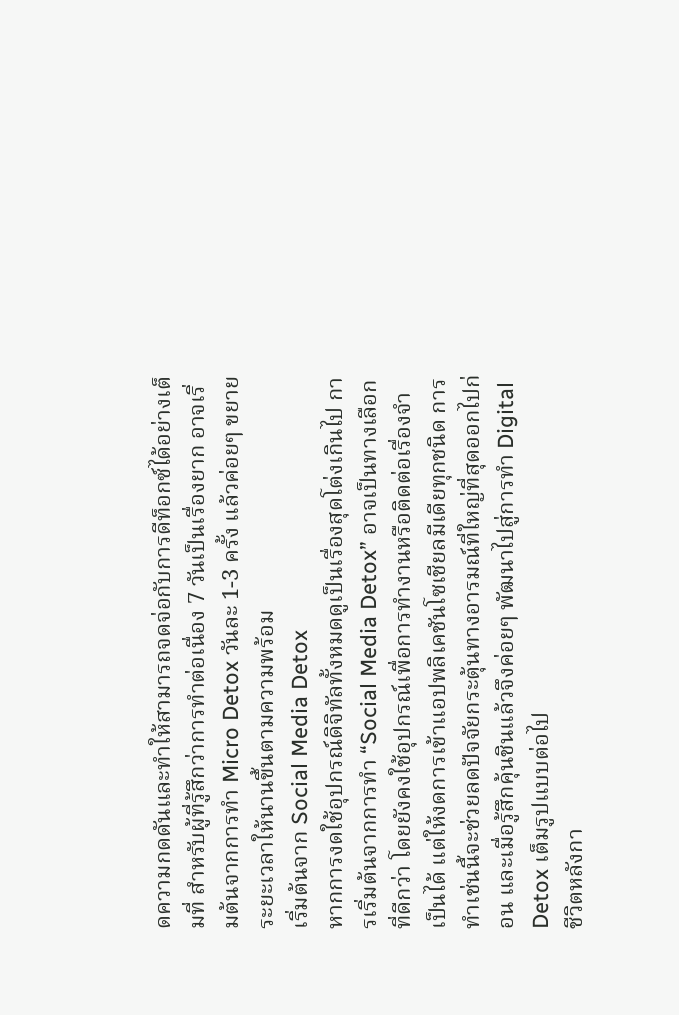ดความกดดันและทำให้สามารถจดจ่อกับการดีท็อกซ์ได้อย่างเต็มที่ สำหรับผู้ที่รู้สึกว่าการทำต่อเนื่อง 7 วันเป็นเรื่องยาก อาจเริ่มต้นจากการทำ Micro Detox วันละ 1-3 ครั้ง แล้วค่อยๆ ขยายระยะเวลาให้นานขึ้นตามความพร้อม
เริ่มต้นจาก Social Media Detox
หากการงดใช้อุปกรณ์ดิจิทัลทั้งหมดดูเป็นเรื่องสุดโต่งเกินไป การเริ่มต้นจากการทำ “Social Media Detox” อาจเป็นทางเลือกที่ดีกว่า โดยยังคงใช้อุปกรณ์เพื่อการทำงานหรือติดต่อเรื่องจำเป็นได้ แต่ให้งดการเข้าแอปพลิเคชันโซเชียลมีเดียทุกชนิด การทำเช่นนี้จะช่วยลดปัจจัยกระตุ้นทางอารมณ์ที่ใหญ่ที่สุดออกไปก่อน และเมื่อรู้สึกคุ้นชินแล้วจึงค่อยๆ พัฒนาไปสู่การทำ Digital Detox เต็มรูปแบบต่อไป
ชีวิตหลังกา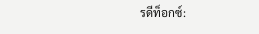รดีท็อกซ์: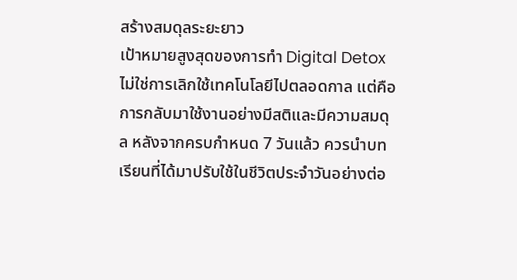สร้างสมดุลระยะยาว
เป้าหมายสูงสุดของการทำ Digital Detox ไม่ใช่การเลิกใช้เทคโนโลยีไปตลอดกาล แต่คือการกลับมาใช้งานอย่างมีสติและมีความสมดุล หลังจากครบกำหนด 7 วันแล้ว ควรนำบทเรียนที่ได้มาปรับใช้ในชีวิตประจำวันอย่างต่อ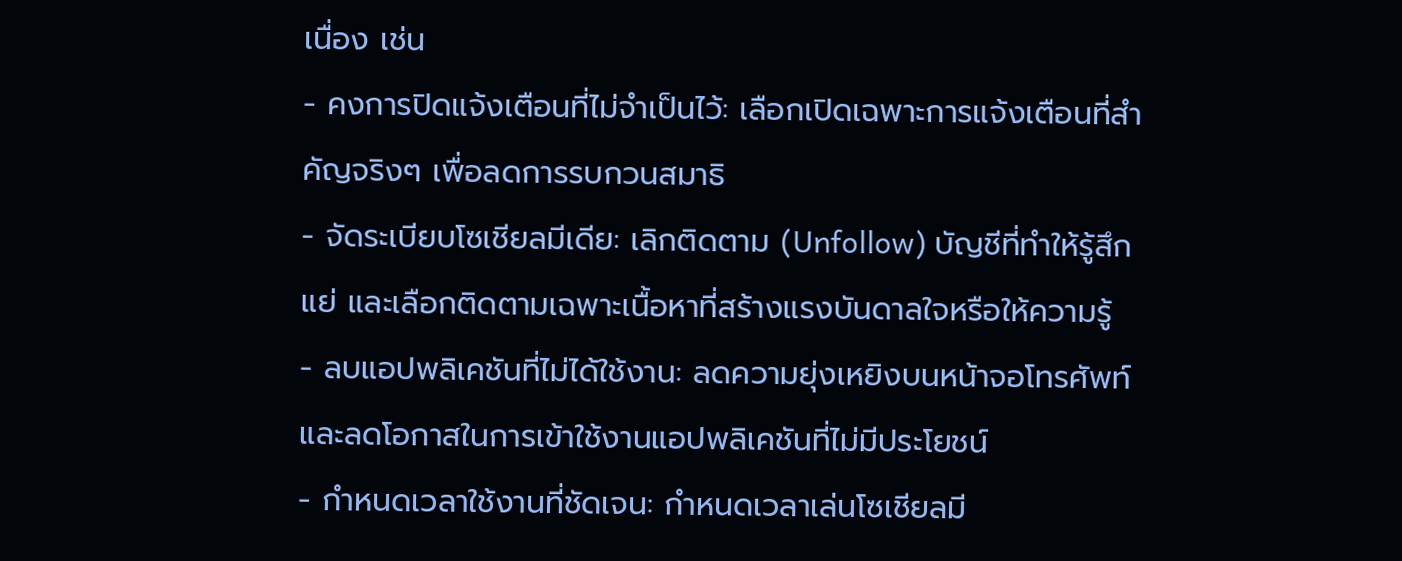เนื่อง เช่น
- คงการปิดแจ้งเตือนที่ไม่จำเป็นไว้: เลือกเปิดเฉพาะการแจ้งเตือนที่สำคัญจริงๆ เพื่อลดการรบกวนสมาธิ
- จัดระเบียบโซเชียลมีเดีย: เลิกติดตาม (Unfollow) บัญชีที่ทำให้รู้สึกแย่ และเลือกติดตามเฉพาะเนื้อหาที่สร้างแรงบันดาลใจหรือให้ความรู้
- ลบแอปพลิเคชันที่ไม่ได้ใช้งาน: ลดความยุ่งเหยิงบนหน้าจอโทรศัพท์ และลดโอกาสในการเข้าใช้งานแอปพลิเคชันที่ไม่มีประโยชน์
- กำหนดเวลาใช้งานที่ชัดเจน: กำหนดเวลาเล่นโซเชียลมี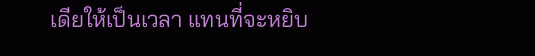เดียให้เป็นเวลา แทนที่จะหยิบ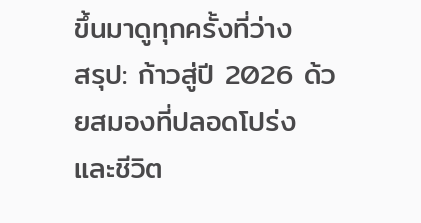ขึ้นมาดูทุกครั้งที่ว่าง
สรุป: ก้าวสู่ปี 2026 ด้วยสมองที่ปลอดโปร่งและชีวิต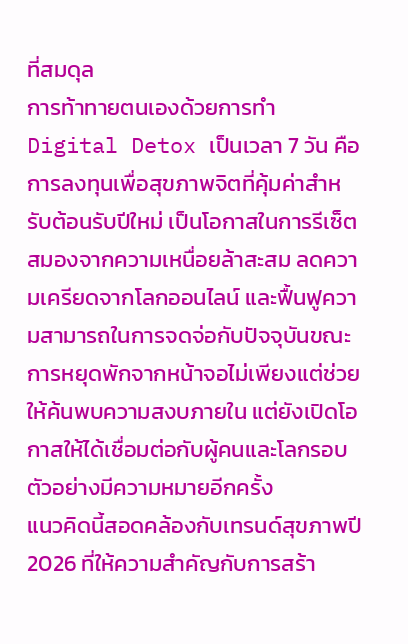ที่สมดุล
การท้าทายตนเองด้วยการทำ Digital Detox เป็นเวลา 7 วัน คือการลงทุนเพื่อสุขภาพจิตที่คุ้มค่าสำหรับต้อนรับปีใหม่ เป็นโอกาสในการรีเซ็ตสมองจากความเหนื่อยล้าสะสม ลดความเครียดจากโลกออนไลน์ และฟื้นฟูความสามารถในการจดจ่อกับปัจจุบันขณะ การหยุดพักจากหน้าจอไม่เพียงแต่ช่วยให้ค้นพบความสงบภายใน แต่ยังเปิดโอกาสให้ได้เชื่อมต่อกับผู้คนและโลกรอบตัวอย่างมีความหมายอีกครั้ง
แนวคิดนี้สอดคล้องกับเทรนด์สุขภาพปี 2026 ที่ให้ความสำคัญกับการสร้า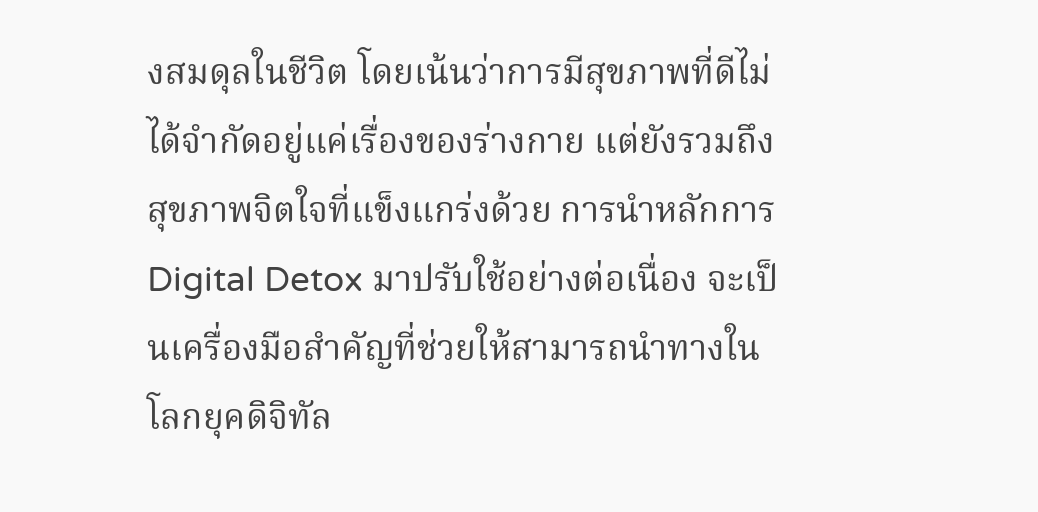งสมดุลในชีวิต โดยเน้นว่าการมีสุขภาพที่ดีไม่ได้จำกัดอยู่แค่เรื่องของร่างกาย แต่ยังรวมถึงสุขภาพจิตใจที่แข็งแกร่งด้วย การนำหลักการ Digital Detox มาปรับใช้อย่างต่อเนื่อง จะเป็นเครื่องมือสำคัญที่ช่วยให้สามารถนำทางในโลกยุคดิจิทัล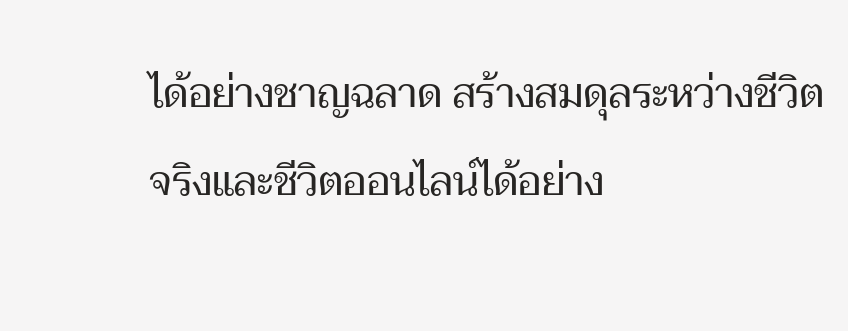ได้อย่างชาญฉลาด สร้างสมดุลระหว่างชีวิตจริงและชีวิตออนไลน์ได้อย่าง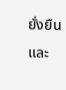ยั่งยืน และ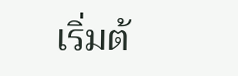เริ่มต้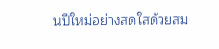นปีใหม่อย่างสดใสด้วยสม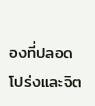องที่ปลอดโปร่งและจิต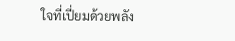ใจที่เปี่ยมด้วยพลัง